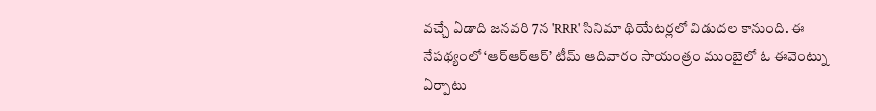వచ్చే ఏడాది జనవరి 7న 'RRR' సినిమా థియేటర్లలో విడుదల కానుంది. ఈ నేపథ్యంలో ‘ఆర్ఆర్ఆర్’ టీమ్ ఆదివారం సాయంత్రం ముంబైలో ఓ ఈవెంట్ను ఏర్పాటు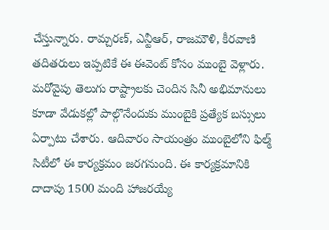చేస్తున్నారు. రామ్చరణ్, ఎన్టీఆర్, రాజమౌళి, కీరవాణి తదితరులు ఇప్పటికే ఈ ఈవెంట్ కోసం ముంబై వెళ్లారు. మరోవైపు తెలుగు రాష్ట్రాలకు చెందిన సినీ అభిమానులు కూడా వేడుకల్లో పాల్గొనేందుకు ముంబైకి ప్రత్యేక బస్సులు ఏర్పాటు చేశారు. ఆదివారం సాయంత్రం ముంబైలోని ఫిల్మ్ సిటీలో ఈ కార్యక్రమం జరగనుంది. ఈ కార్యక్రమానికి దాదాపు 1500 మంది హాజరయ్యే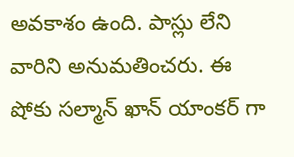అవకాశం ఉంది. పాస్లు లేని వారిని అనుమతించరు. ఈ షోకు సల్మాన్ ఖాన్ యాంకర్ గా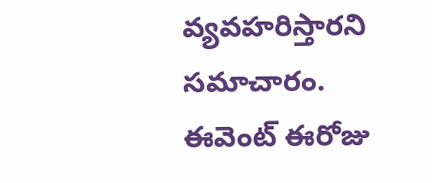వ్యవహరిస్తారని సమాచారం. ఈవెంట్ ఈరోజు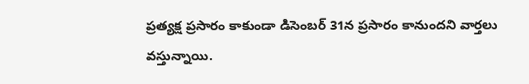ప్రత్యక్ష ప్రసారం కాకుండా డిసెంబర్ 31న ప్రసారం కానుందని వార్తలు వస్తున్నాయి.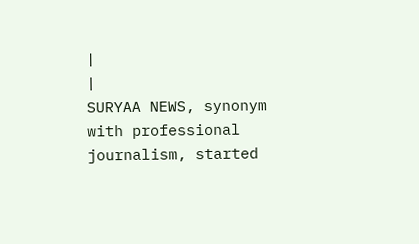|
|
SURYAA NEWS, synonym with professional journalism, started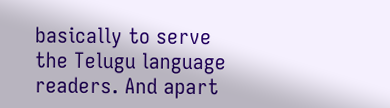basically to serve the Telugu language readers. And apart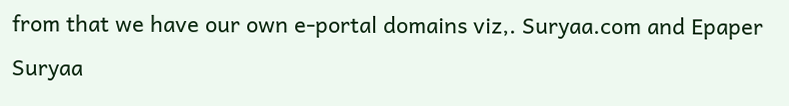from that we have our own e-portal domains viz,. Suryaa.com and Epaper Suryaa